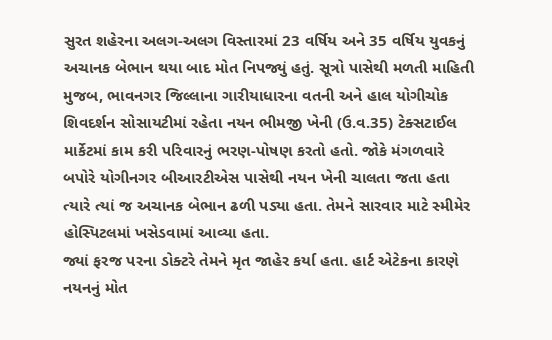સુરત શહેરના અલગ-અલગ વિસ્તારમાં 23 વર્ષિય અને 35 વર્ષિય યુવકનું અચાનક બેભાન થયા બાદ મોત નિપજ્યું હતું. સૂત્રો પાસેથી મળતી માહિતી મુજબ, ભાવનગર જિલ્લાના ગારીયાધારના વતની અને હાલ યોગીચોક શિવદર્શન સોસાયટીમાં રહેતા નયન ભીમજી ખેની (ઉ.વ.35) ટેક્સટાઈલ માર્કેટમાં કામ કરી પરિવારનું ભરણ-પોષણ કરતો હતો. જોકે મંગળવારે બપોરે યોગીનગર બીઆરટીએસ પાસેથી નયન ખેની ચાલતા જતા હતા ત્યારે ત્યાં જ અચાનક બેભાન ઢળી પડ્યા હતા. તેમને સારવાર માટે સ્મીમેર હોસ્પિટલમાં ખસેડવામાં આવ્યા હતા.
જ્યાં ફરજ પરના ડોક્ટરે તેમને મૃત જાહેર કર્યા હતા. હાર્ટ એટેકના કારણે નયનનું મોત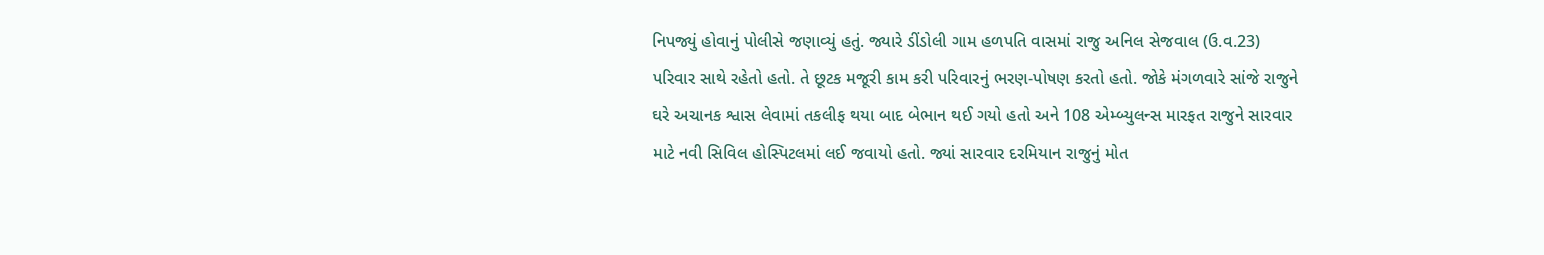નિપજ્યું હોવાનું પોલીસે જણાવ્યું હતું. જ્યારે ડીંડોલી ગામ હળપતિ વાસમાં રાજુ અનિલ સેજવાલ (ઉ.વ.23) પરિવાર સાથે રહેતો હતો. તે છૂટક મજૂરી કામ કરી પરિવારનું ભરણ-પોષણ કરતો હતો. જોકે મંગળવારે સાંજે રાજુને ઘરે અચાનક શ્વાસ લેવામાં તકલીફ થયા બાદ બેભાન થઈ ગયો હતો અને 108 એમ્બ્યુલન્સ મારફત રાજુને સારવાર માટે નવી સિવિલ હોસ્પિટલમાં લઈ જવાયો હતો. જ્યાં સારવાર દરમિયાન રાજુનું મોત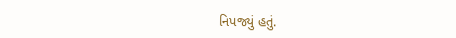નિપજ્યું હતું.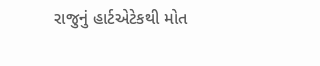રાજુનું હાર્ટએટેકથી મોત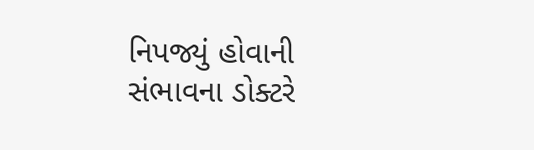નિપજ્યું હોવાની સંભાવના ડોક્ટરે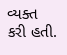વ્યક્ત કરી હતી.